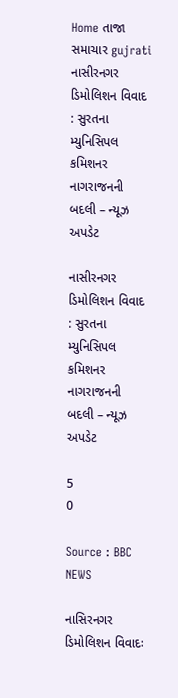Home તાજા સમાચાર gujrati નાસીરનગર ડિમોલિશન વિવાદ : સુરતના મ્યુનિસિપલ કમિશનર નાગરાજનની બદલી – ન્યૂઝ અપડેટ

નાસીરનગર ડિમોલિશન વિવાદ : સુરતના મ્યુનિસિપલ કમિશનર નાગરાજનની બદલી – ન્યૂઝ અપડેટ

5
0

Source : BBC NEWS

નાસિરનગર ડિમોલિશન વિવાદઃ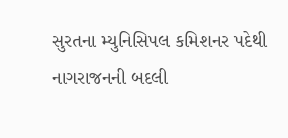સુરતના મ્યુનિસિપલ કમિશનર પદેથી નાગરાજનની બદલી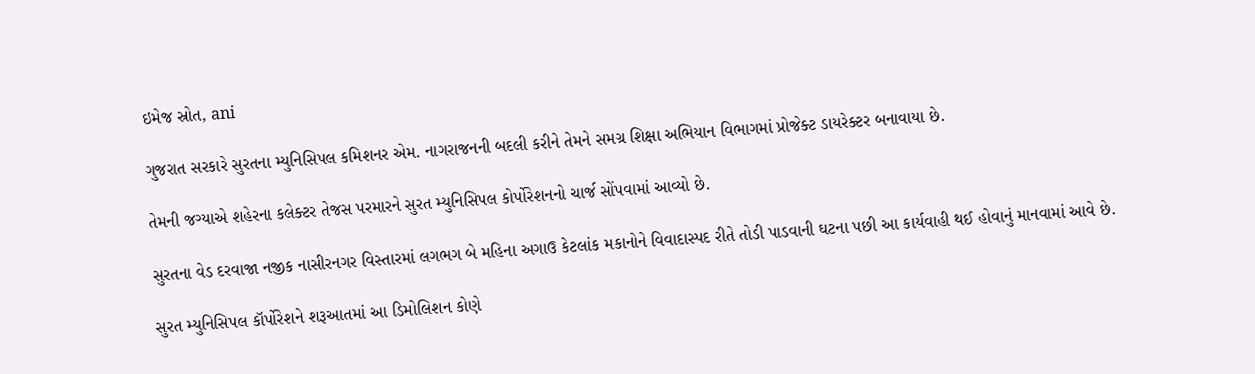ઇમેજ સ્રોત, ani

ગુજરાત સરકારે સુરતના મ્યુનિસિપલ કમિશનર એમ. નાગરાજનની બદલી કરીને તેમને સમગ્ર શિક્ષા અભિયાન વિભાગમાં પ્રોજેક્ટ ડાયરેક્ટર બનાવાયા છે.

તેમની જગ્યાએ શહેરના કલેક્ટર તેજસ પરમારને સુરત મ્યુનિસિપલ કોર્પોરેશનનો ચાર્જ સોંપવામાં આવ્યો છે.

સુરતના વેડ દરવાજા નજીક નાસીરનગર વિસ્તારમાં લગભગ બે મહિના અગાઉ કેટલાંક મકાનોને વિવાદાસ્પદ રીતે તોડી પાડવાની ઘટના પછી આ કાર્યવાહી થઈ હોવાનું માનવામાં આવે છે.

સુરત મ્યુનિસિપલ કૉર્પોરેશને શરૂઆતમાં આ ડિમોલિશન કોણે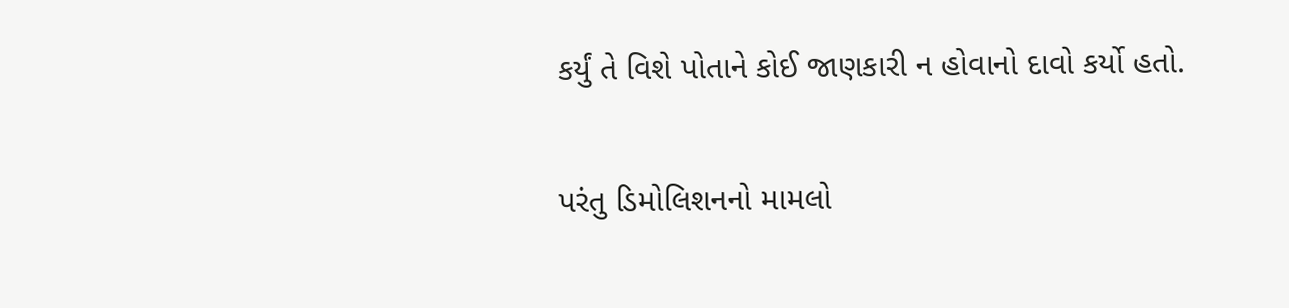કર્યું તે વિશે પોતાને કોઈ જાણકારી ન હોવાનો દાવો કર્યો હતો.

પરંતુ ડિમોલિશનનો મામલો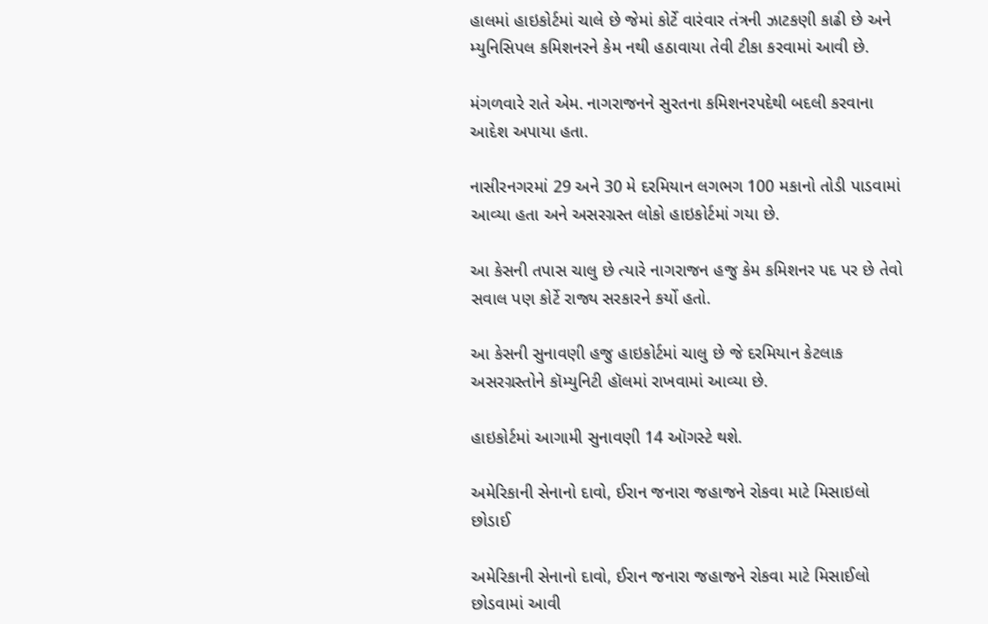હાલમાં હાઇકોર્ટમાં ચાલે છે જેમાં કોર્ટે વારંવાર તંત્રની ઝાટકણી કાઢી છે અને મ્યુનિસિપલ કમિશનરને કેમ નથી હઠાવાયા તેવી ટીકા કરવામાં આવી છે.

મંગળવારે રાતે એમ. નાગરાજનને સુરતના કમિશનરપદેથી બદલી કરવાના આદેશ અપાયા હતા.

નાસીરનગરમાં 29 અને 30 મે દરમિયાન લગભગ 100 મકાનો તોડી પાડવામાં આવ્યા હતા અને અસરગ્રસ્ત લોકો હાઇકોર્ટમાં ગયા છે.

આ કેસની તપાસ ચાલુ છે ત્યારે નાગરાજન હજુ કેમ કમિશનર પદ પર છે તેવો સવાલ પણ કોર્ટે રાજ્ય સરકારને કર્યો હતો.

આ કેસની સુનાવણી હજુ હાઇકોર્ટમાં ચાલુ છે જે દરમિયાન કેટલાક અસરગ્રસ્તોને કૉમ્યુનિટી હૉલમાં રાખવામાં આવ્યા છે.

હાઇકોર્ટમાં આગામી સુનાવણી 14 ઑગસ્ટે થશે.

અમેરિકાની સેનાનો દાવો, ઈરાન જનારા જહાજને રોકવા માટે મિસાઇલો છોડાઈ

અમેરિકાની સેનાનો દાવો, ઈરાન જનારા જહાજને રોકવા માટે મિસાઈલો છોડવામાં આવી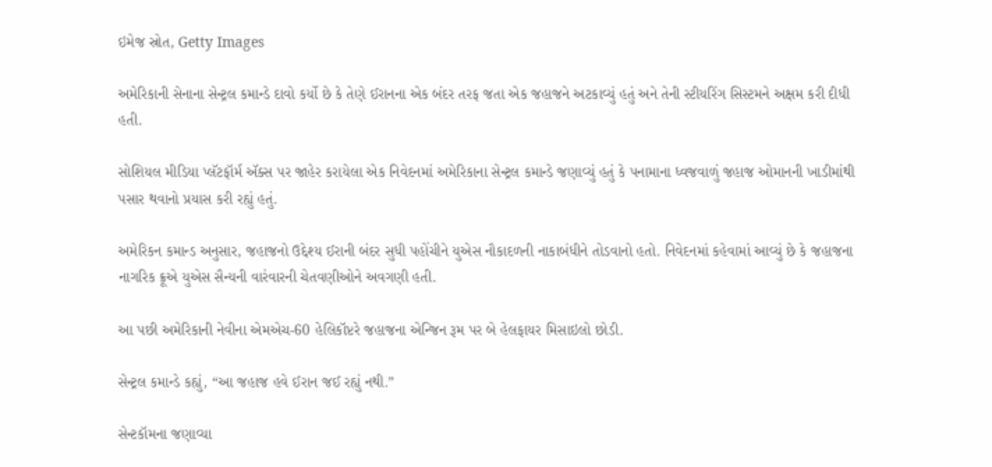ઇમેજ સ્રોત, Getty Images

અમેરિકાની સેનાના સેન્ટ્રલ કમાન્ડે દાવો કર્યો છે કે તેણે ઈરાનના એક બંદર તરફ જતા એક જહાજને અટકાવ્યું હતું અને તેની સ્ટીયરિંગ સિસ્ટમને અક્ષમ કરી દીધી હતી.

સોશિયલ મીડિયા પ્લૅટફૉર્મ ઍક્સ પર જાહેર કરાયેલા એક નિવેદનમાં અમેરિકાના સેન્ટ્રલ કમાન્ડે જણાવ્યું હતું કે પનામાના ધ્વજવાળું જહાજ ઓમાનની ખાડીમાંથી પસાર થવાનો પ્રયાસ કરી રહ્યું હતું.

અમેરિકન કમાન્ડ અનુસાર, જહાજનો ઉદ્દેશ્ય ઈરાની બંદર સુધી પહોંચીને યુએસ નૌકાદળની નાકાબંધીને તોડવાનો હતો. નિવેદનમાં કહેવામાં આવ્યું છે કે જહાજના નાગરિક ક્રૂએ યુએસ સૈન્યની વારંવારની ચેતવણીઓને અવગણી હતી.

આ પછી અમેરિકાની નેવીના એમએચ-60 હેલિકૉપ્ટરે જહાજના એન્જિન રૂમ પર બે હેલફાયર મિસાઇલો છોડી.

સેન્ટ્રલ કમાન્ડે કહ્યું, “આ જહાજ હવે ઈરાન જઈ રહ્યું નથી.”

સેન્ટકૉમના જણાવ્યા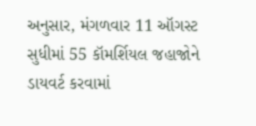અનુસાર, મંગળવાર 11 ઑગસ્ટ સુધીમાં 55 કૉમર્શિયલ જહાજોને ડાયવર્ટ કરવામાં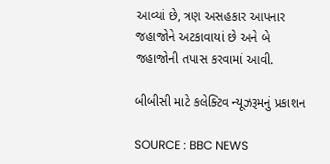આવ્યાં છે, ત્રણ અસહકાર આપનાર જહાજોને અટકાવાયાં છે અને બે જહાજોની તપાસ કરવામાં આવી.

બીબીસી માટે કલેક્ટિવ ન્યૂઝરૂમનું પ્રકાશન

SOURCE : BBC NEWS